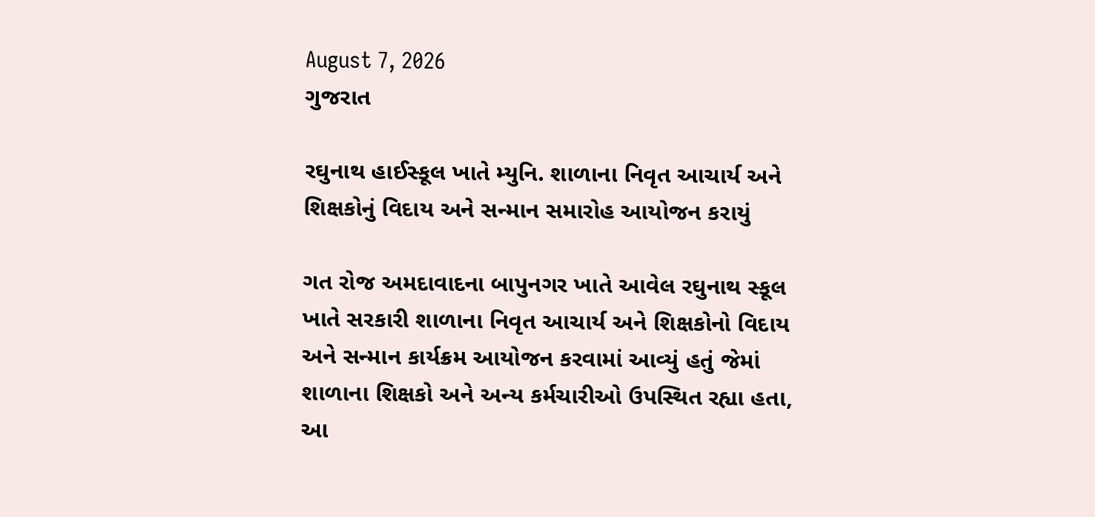August 7, 2026
ગુજરાત

રઘુનાથ હાઈસ્કૂલ ખાતે મ્યુનિ. શાળાના નિવૃત આચાર્ય અને શિક્ષકોનું વિદાય અને સન્માન સમારોહ આયોજન કરાયું

ગત રોજ અમદાવાદના બાપુનગર ખાતે આવેલ રઘુનાથ સ્કૂલ ખાતે સરકારી શાળાના નિવૃત આચાર્ય અને શિક્ષકોનો વિદાય અને સન્માન કાર્યક્રમ આયોજન કરવામાં આવ્યું હતું જેમાં શાળાના શિક્ષકો અને અન્ય કર્મચારીઓ ઉપસ્થિત રહ્યા હતા, આ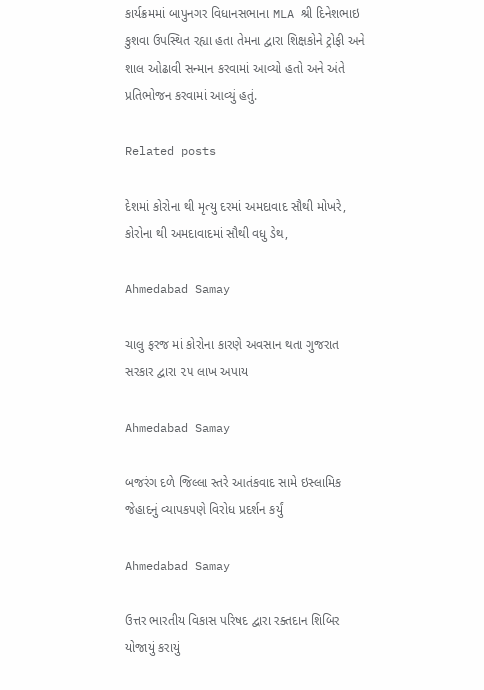કાર્યક્રમમાં બાપુનગર વિધાનસભાના MLA શ્રી દિનેશભાઇ કુશવા ઉપસ્થિત રહ્યા હતા તેમના દ્વારા શિક્ષકોને ટ્રોફી અને શાલ ઓઢાવી સન્માન કરવામાં આવ્યો હતો અને અંતે પ્રતિભોજન કરવામાં આવ્યું હતું.

Related posts

દેશમાં કોરોના થી મૃત્યુ દરમાં અમદાવાદ સૌથી મોખરે, કોરોના થી અમદાવાદમાં સૌથી વધુ ડેથ,

Ahmedabad Samay

ચાલુ ફરજ માં કોરોના કારણે અવસાન થતા ગુજરાત સરકાર દ્વારા ૨૫ લાખ અપાય

Ahmedabad Samay

બજરંગ દળે જિલ્લા સ્તરે આતંકવાદ સામે ઇસ્લામિક જેહાદનું વ્યાપકપણે વિરોધ પ્રદર્શન કર્યું

Ahmedabad Samay

ઉત્તર ભારતીય વિકાસ પરિષદ દ્વારા રક્તદાન શિબિર યોજાયું કરાયું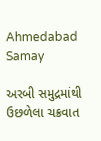Ahmedabad Samay

અરબી સમુદ્રમાંથી ઉછળેલા ચક્રવાત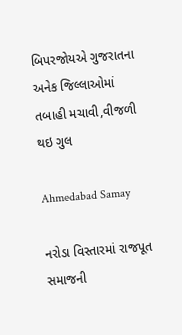બિપરજોયએ ગુજરાતના અનેક જિલ્લાઓમાં તબાહી મચાવી,વીજળી થઇ ગુલ

Ahmedabad Samay

નરોડા વિસ્તારમાં રાજપૂત સમાજની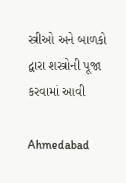સ્ત્રીઓ અને બાળકો દ્વારા શસ્ત્રોની પૂજા કરવામાં આવી

Ahmedabad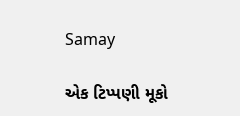Samay

એક ટિપ્પણી મૂકો